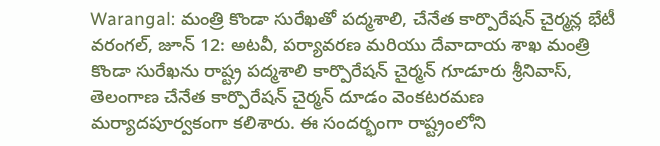Warangal: మంత్రి కొండా సురేఖతో పద్మశాలి, చేనేత కార్పొరేషన్ చైర్మన్ల భేటీ
వరంగల్, జూన్ 12: అటవీ, పర్యావరణ మరియు దేవాదాయ శాఖ మంత్రి కొండా సురేఖను రాష్ట్ర పద్మశాలి కార్పొరేషన్ చైర్మన్ గూడూరు శ్రీనివాస్, తెలంగాణ చేనేత కార్పొరేషన్ చైర్మన్ దూడం వెంకటరమణ మర్యాదపూర్వకంగా కలిశారు. ఈ సందర్భంగా రాష్ట్రంలోని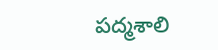పద్మశాలి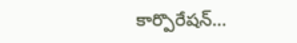కార్పొరేషన్…